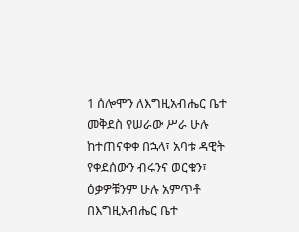1 ሰሎሞን ለእግዚአብሔር ቤተ መቅደስ የሠራው ሥራ ሁሉ ከተጠናቀቀ በኋላ፣ አባቱ ዳዊት የቀደሰውን ብሩንና ወርቁን፣ ዕቃዎቹንም ሁሉ አምጥቶ በእግዚአብሔር ቤተ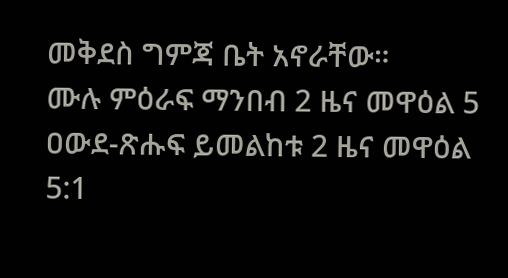መቅደስ ግምጃ ቤት አኖራቸው።
ሙሉ ምዕራፍ ማንበብ 2 ዜና መዋዕል 5
ዐውደ-ጽሑፍ ይመልከቱ 2 ዜና መዋዕል 5:1